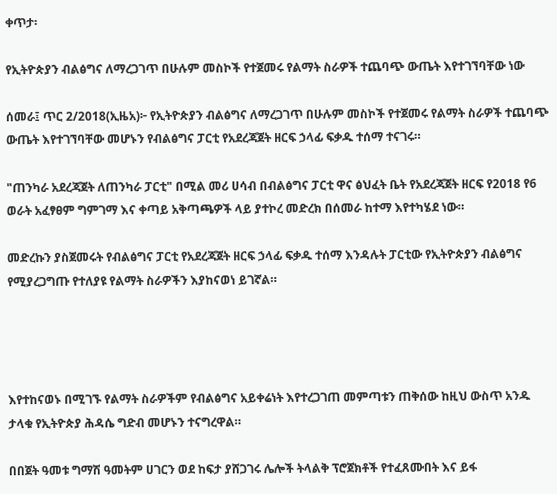ቀጥታ፡

የኢትዮጵያን ብልፅግና ለማረጋገጥ በሁሉም መስኮች የተጀመሩ የልማት ስራዎች ተጨባጭ ውጤት እየተገኘባቸው ነው

ሰመራ፤ ጥር 2/2018(ኢዜአ)፦ የኢትዮጵያን ብልፅግና ለማረጋገጥ በሁሉም መስኮች የተጀመሩ የልማት ስራዎች ተጨባጭ ውጤት እየተገኘባቸው መሆኑን የብልፅግና ፓርቲ የአደረጃጀት ዘርፍ ኃላፊ ፍቃዱ ተሰማ ተናገሩ።

"ጠንካራ አደረጃጀት ለጠንካራ ፓርቲ" በሚል መሪ ሀሳብ በብልፅግና ፓርቲ ዋና ፅህፈት ቤት የአደረጃጀት ዘርፍ የ2018 የ6 ወራት አፈፃፀም ግምገማ እና ቀጣይ አቅጣጫዎች ላይ ያተኮረ መድረክ በሰመራ ከተማ እየተካሄደ ነው።

መድረኩን ያስጀመሩት የብልፅግና ፓርቲ የአደረጃጀት ዘርፍ ኃላፊ ፍቃዱ ተሰማ እንዳሉት ፓርቲው የኢትዮጵያን ብልፅግና የሚያረጋግጡ የተለያዩ የልማት ስራዎችን እያከናወነ ይገኛል።




እየተከናወኑ በሚገኙ የልማት ስራዎችም የብልፅግና አይቀሬነት እየተረጋገጠ መምጣቱን ጠቅሰው ከዚህ ውስጥ አንዱ ታላቁ የኢትዮጵያ ሕዳሴ ግድብ መሆኑን ተናግረዋል።

በበጀት ዓመቱ ግማሽ ዓመትም ሀገርን ወደ ከፍታ ያሸጋገሩ ሌሎች ትላልቅ ፕሮጀክቶች የተፈጸሙበት እና ይፋ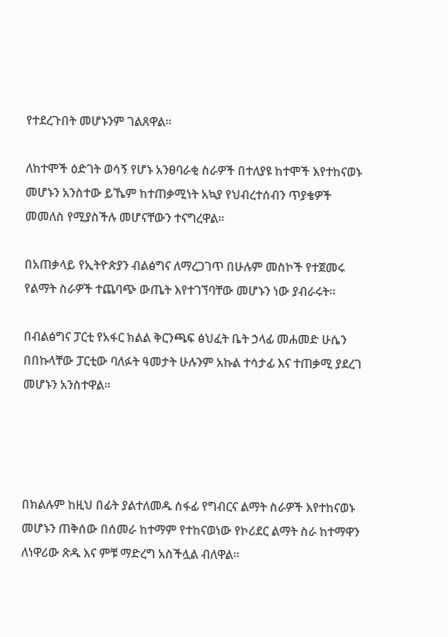የተደረጉበት መሆኑንም ገልጸዋል።

ለከተሞች ዕድገት ወሳኝ የሆኑ አንፀባራቂ ስራዎች በተለያዩ ከተሞች እየተከናወኑ መሆኑን አንስተው ይኼም ከተጠቃሚነት አኳያ የህብረተሰብን ጥያቄዎች መመለስ የሚያስችሉ መሆናቸውን ተናግረዋል።

በአጠቃላይ የኢትዮጵያን ብልፅግና ለማረጋገጥ በሁሉም መስኮች የተጀመሩ የልማት ስራዎች ተጨባጭ ውጤት እየተገኘባቸው መሆኑን ነው ያብራሩት።

በብልፅግና ፓርቲ የአፋር ክልል ቅርንጫፍ ፅህፈት ቤት ኃላፊ መሐመድ ሁሴን በበኩላቸው ፓርቲው ባለፉት ዓመታት ሁሉንም አኩል ተሳታፊ እና ተጠቃሚ ያደረገ መሆኑን አንስተዋል።




በክልሉም ከዚህ በፊት ያልተለመዱ ሰፋፊ የግብርና ልማት ስራዎች እየተከናወኑ መሆኑን ጠቅሰው በሰመራ ከተማም የተከናወነው የኮሪደር ልማት ስራ ከተማዋን ለነዋሪው ጽዱ እና ምቹ ማድረግ አስችሏል ብለዋል።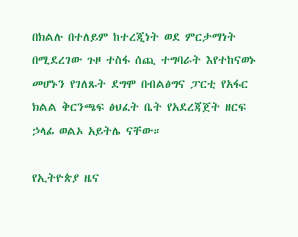በክልሉ በተለይም ከተረጂነት ወደ ምርታማነት በሚደረገው ጉዞ ተስፋ ሰጪ ተግባራት እየተከናወኑ መሆኑን የገለጹት ደግሞ በብልፅግና ፓርቲ የአፋር ክልል ቅርንጫፍ ፅህፈት ቤት የአደረጃጀት ዘርፍ ኃላፊ ወልኦ አይትሌ ናቸው።

የኢትዮጵያ ዜና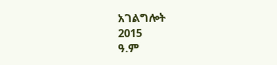አገልግሎት
2015
ዓ.ም